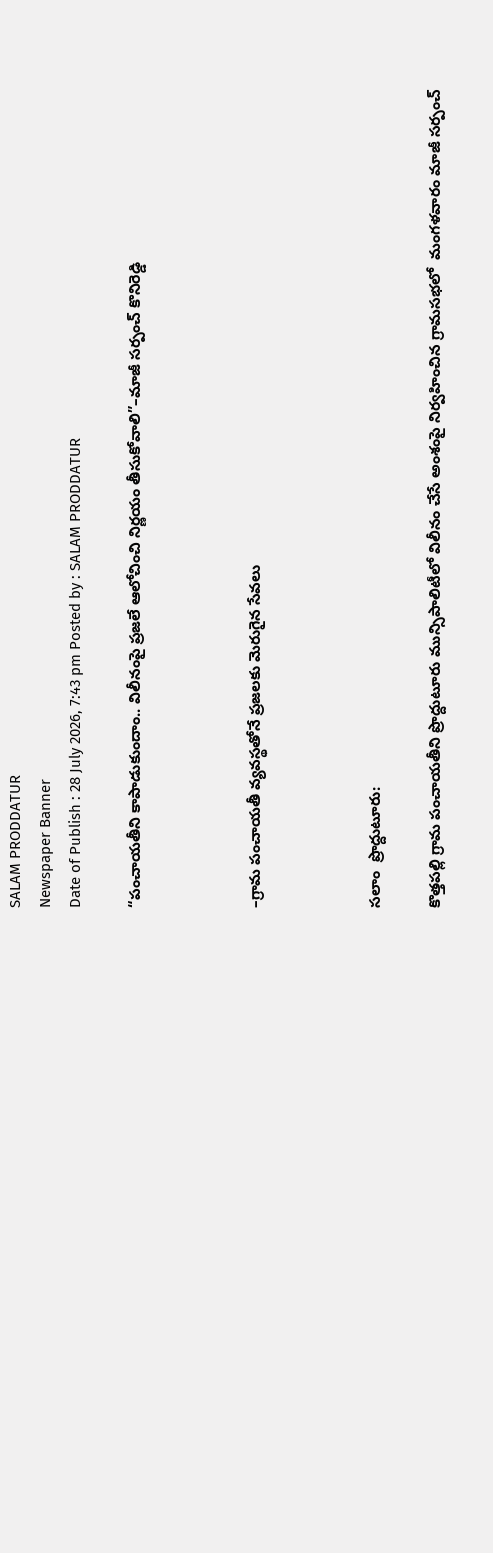SALAM PRODDATUR
Newspaper Banner
Date of Publish : 28 July 2026, 7:43 pm Posted by : SALAM PRODDATUR

“పంచాయతీని కాపాడుకుందాం.. విలీనంపై ప్రజలే ఆలోచించి నిర్ణయం తీసుకోవాలి”–మాజీ సర్పంచ్ కొనిరెడ్డి



–గ్రామ పంచాయతీ వ్యవస్థతోనే ప్రజలకు మెరుగైన సేవలు



సలాం  ప్రొద్దుటూరు:

కొత్తపల్లి గ్రామ పంచాయతీని ప్రొద్దుటూరు మున్సిపాలిటీలో విలీనం చేసే అంశంపై నిర్వహించిన గ్రామసభలో  మంగళవారం మాజీ సర్పంచ్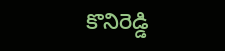కొనిరెడ్డి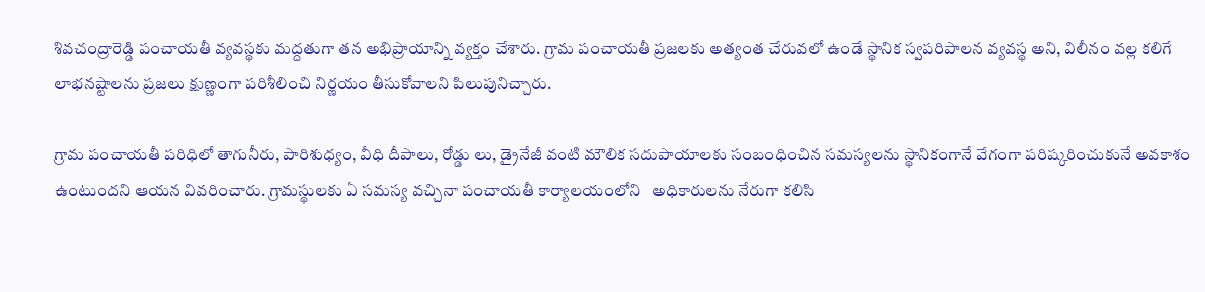శివచంద్రారెడ్డి పంచాయతీ వ్యవస్థకు మద్దతుగా తన అభిప్రాయాన్ని వ్యక్తం చేశారు. గ్రామ పంచాయతీ ప్రజలకు అత్యంత చేరువలో ఉండే స్థానిక స్వపరిపాలన వ్యవస్థ అని, విలీనం వల్ల కలిగే లాభనష్టాలను ప్రజలు క్షుణ్ణంగా పరిశీలించి నిర్ణయం తీసుకోవాలని పిలుపునిచ్చారు.

గ్రామ పంచాయతీ పరిధిలో తాగునీరు, పారిశుధ్యం, వీధి దీపాలు, రోడ్డు లు, డ్రైనేజీ వంటి మౌలిక సదుపాయాలకు సంబంధించిన సమస్యలను స్థానికంగానే వేగంగా పరిష్కరించుకునే అవకాశం ఉంటుందని ఆయన వివరించారు. గ్రామస్థులకు ఏ సమస్య వచ్చినా పంచాయతీ కార్యాలయంలోని   అధికారులను నేరుగా కలిసి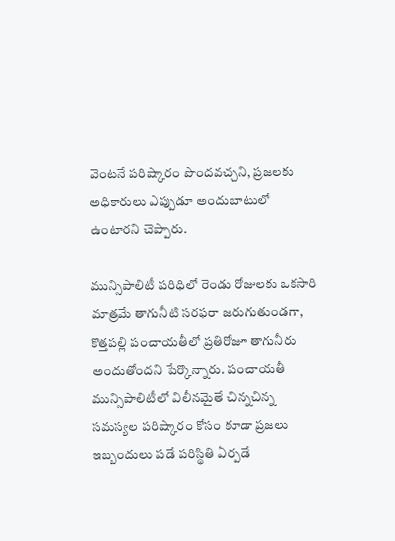వెంటనే పరిష్కారం పొందవచ్చని, ప్రజలకు అధికారులు ఎప్పుడూ అందుబాటులో ఉంటారని చెప్పారు.

మున్సిపాలిటీ పరిధిలో రెండు రోజులకు ఒకసారి మాత్రమే తాగునీటి సరఫరా జరుగుతుండగా, కొత్తపల్లి పంచాయతీలో ప్రతిరోజూ తాగునీరు అందుతోందని పేర్కొన్నారు. పంచాయతీ మున్సిపాలిటీలో విలీనమైతే చిన్నచిన్న సమస్యల పరిష్కారం కోసం కూడా ప్రజలు ఇబ్బందులు పడే పరిస్థితి ఏర్పడే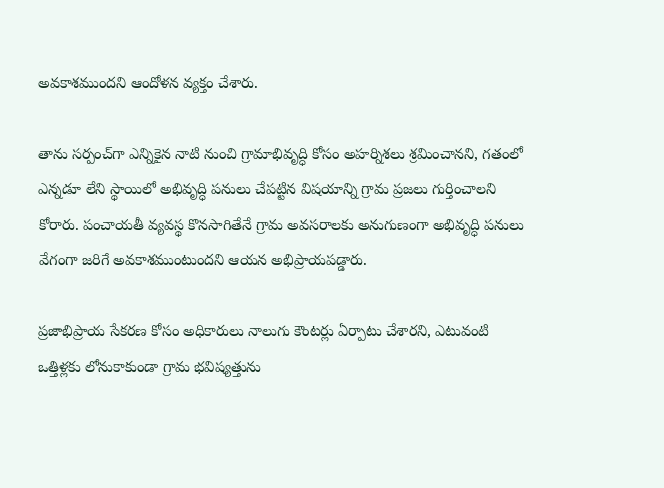అవకాశముందని ఆందోళన వ్యక్తం చేశారు.

తాను సర్పంచ్‌గా ఎన్నికైన నాటి నుంచి గ్రామాభివృద్ధి కోసం అహర్నిశలు శ్రమించానని, గతంలో ఎన్నడూ లేని స్థాయిలో అభివృద్ధి పనులు చేపట్టిన విషయాన్ని గ్రామ ప్రజలు గుర్తించాలని కోరారు. పంచాయతీ వ్యవస్థ కొనసాగితేనే గ్రామ అవసరాలకు అనుగుణంగా అభివృద్ధి పనులు వేగంగా జరిగే అవకాశముంటుందని ఆయన అభిప్రాయపడ్డారు.

ప్రజాభిప్రాయ సేకరణ కోసం అధికారులు నాలుగు కౌంటర్లు ఏర్పాటు చేశారని, ఎటువంటి ఒత్తిళ్లకు లోనుకాకుండా గ్రామ భవిష్యత్తును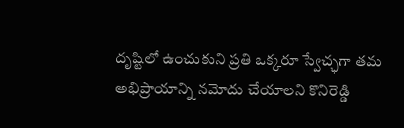దృష్టిలో ఉంచుకుని ప్రతి ఒక్కరూ స్వేచ్ఛగా తమ అభిప్రాయాన్ని నమోదు చేయాలని కొనిరెడ్డి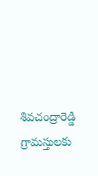శివచంద్రారెడ్డి గ్రామస్తులకు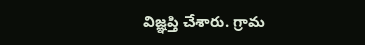విజ్ఞప్తి చేశారు. గ్రామ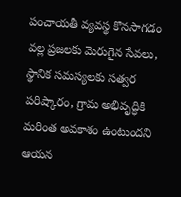పంచాయతీ వ్యవస్థ కొనసాగడం వల్ల ప్రజలకు మెరుగైన సేవలు, స్థానిక సమస్యలకు సత్వర పరిష్కారం, గ్రామ అభివృద్ధికి మరింత అవకాశం ఉంటుందని ఆయన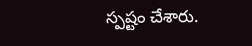స్పష్టం చేశారు.